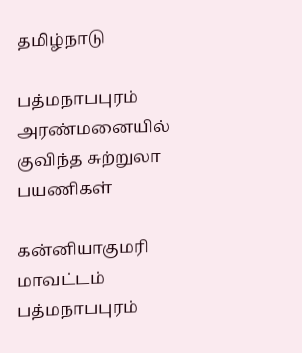தமிழ்நாடு

பத்மநாபபுரம் அரண்மனையில் குவிந்த சுற்றுலா பயணிகள்

கன்னியாகுமரி மாவட்டம் பத்மநாபபுரம்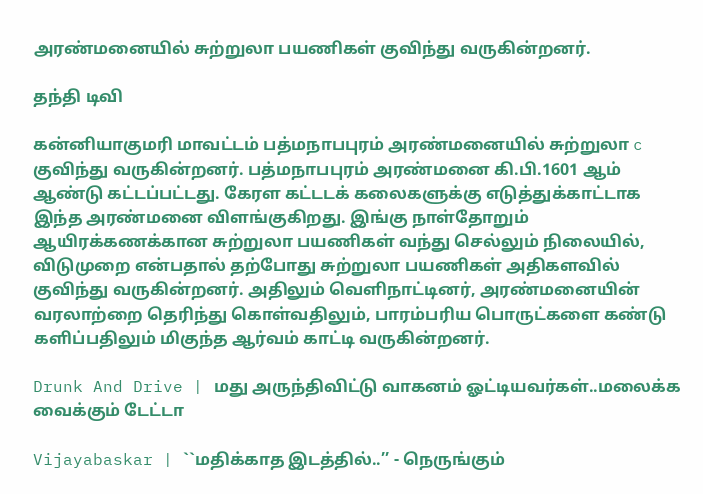அரண்மனையில் சுற்றுலா பயணிகள் குவிந்து வருகின்றனர்.

தந்தி டிவி

கன்னியாகுமரி மாவட்டம் பத்மநாபபுரம் அரண்மனையில் சுற்றுலா c குவிந்து வருகின்றனர். பத்மநாபபுரம் அரண்மனை கி.பி.1601 ஆம் ஆண்டு கட்டப்பட்டது. கேரள கட்டடக் கலைகளுக்கு எடுத்துக்காட்டாக இந்த அரண்மனை விளங்குகிறது. இங்கு நாள்தோறும் ஆயிரக்கணக்கான சுற்றுலா பயணிகள் வந்து செல்லும் நிலையில், விடுமுறை என்பதால் தற்போது சுற்றுலா பயணிகள் அதிகளவில் குவிந்து வருகின்றனர். அதிலும் வெளிநாட்டினர், அரண்மனையின் வரலாற்றை தெரிந்து கொள்வதிலும், பாரம்பரிய பொருட்களை கண்டு களிப்பதிலும் மிகுந்த ஆர்வம் காட்டி வருகின்றனர்.

Drunk And Drive | மது அருந்திவிட்டு வாகனம் ஓட்டியவர்கள்..மலைக்க வைக்கும் டேட்டா

Vijayabaskar | ``மதிக்காத இடத்தில்..’’ - நெருங்கும்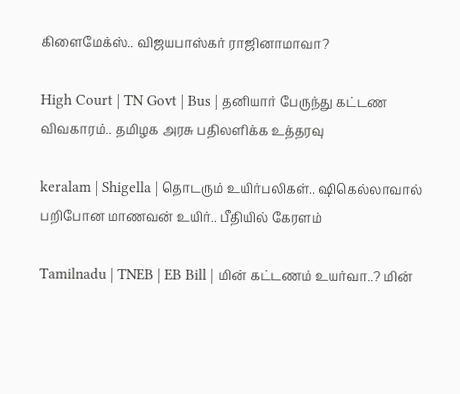கிளைமேக்ஸ்.. விஜயபாஸ்கர் ராஜினாமாவா?

High Court | TN Govt | Bus | தனியார் பேருந்து கட்டண விவகாரம்.. தமிழக அரசு பதிலளிக்க உத்தரவு

keralam | Shigella | தொடரும் உயிர்பலிகள்.. ஷிகெல்லாவால் பறிபோன மாணவன் உயிர்.. பீதியில் கேரளம்

Tamilnadu | TNEB | EB Bill | மின் கட்டணம் உயர்வா..? மின்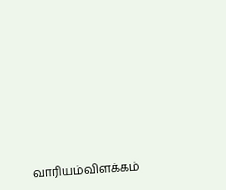வாரியம்விளக்கம்